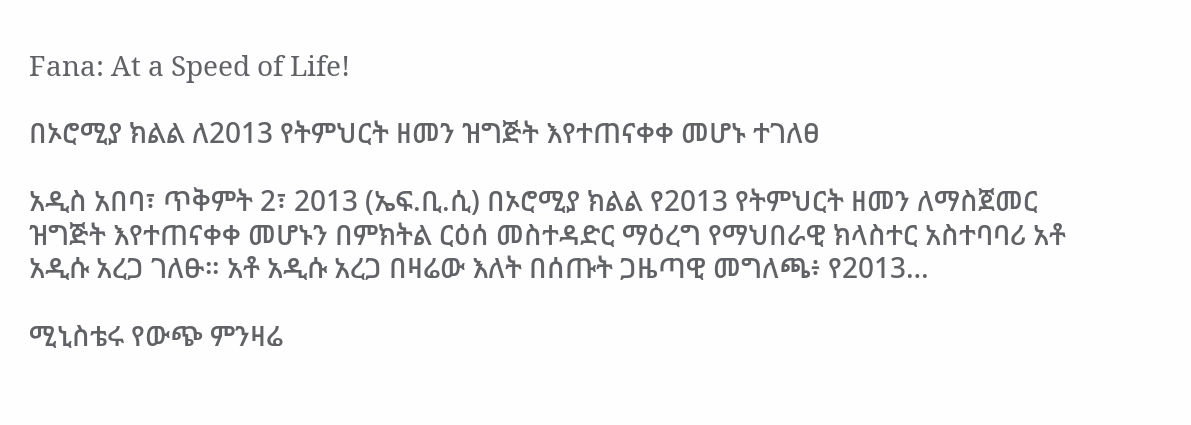Fana: At a Speed of Life!

በኦሮሚያ ክልል ለ2013 የትምህርት ዘመን ዝግጅት እየተጠናቀቀ መሆኑ ተገለፀ

አዲስ አበባ፣ ጥቅምት 2፣ 2013 (ኤፍ.ቢ.ሲ) በኦሮሚያ ክልል የ2013 የትምህርት ዘመን ለማስጀመር ዝግጅት እየተጠናቀቀ መሆኑን በምክትል ርዕሰ መስተዳድር ማዕረግ የማህበራዊ ክላስተር አስተባባሪ አቶ አዲሱ አረጋ ገለፁ። አቶ አዲሱ አረጋ በዛሬው እለት በሰጡት ጋዜጣዊ መግለጫ፥ የ2013…

ሚኒስቴሩ የውጭ ምንዛሬ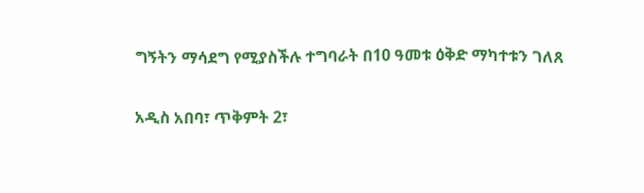ግኝትን ማሳደግ የሚያስችሉ ተግባራት በ10 ዓመቱ ዕቅድ ማካተቱን ገለጸ

አዲስ አበባ፣ ጥቅምት 2፣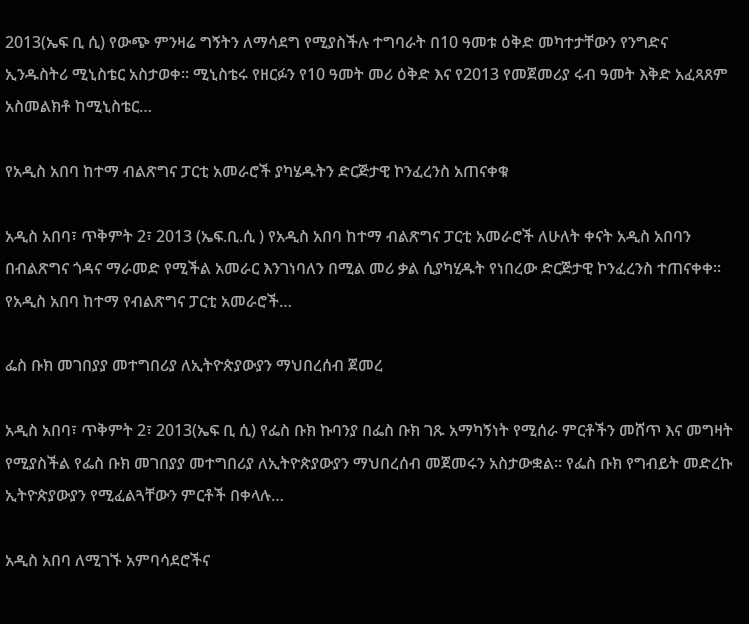2013(ኤፍ ቢ ሲ) የውጭ ምንዛሬ ግኝትን ለማሳደግ የሚያስችሉ ተግባራት በ10 ዓመቱ ዕቅድ መካተታቸውን የንግድና ኢንዱስትሪ ሚኒስቴር አስታወቀ፡፡ ሚኒስቴሩ የዘርፉን የ10 ዓመት መሪ ዕቅድ እና የ2013 የመጀመሪያ ሩብ ዓመት እቅድ አፈጻጸም አስመልክቶ ከሚኒስቴር…

የአዲስ አበባ ከተማ ብልጽግና ፓርቲ አመራሮች ያካሄዱትን ድርጅታዊ ኮንፈረንስ አጠናቀቁ

አዲስ አበባ፣ ጥቅምት 2፣ 2013 (ኤፍ.ቢ.ሲ ) የአዲስ አበባ ከተማ ብልጽግና ፓርቲ አመራሮች ለሁለት ቀናት አዲስ አበባን በብልጽግና ጎዳና ማራመድ የሚችል አመራር እንገነባለን በሚል መሪ ቃል ሲያካሂዱት የነበረው ድርጅታዊ ኮንፈረንስ ተጠናቀቀ። የአዲስ አበባ ከተማ የብልጽግና ፓርቲ አመራሮች…

ፌስ ቡክ መገበያያ መተግበሪያ ለኢትዮጵያውያን ማህበረሰብ ጀመረ

አዲስ አበባ፣ ጥቅምት 2፣ 2013(ኤፍ ቢ ሲ) የፌስ ቡክ ኩባንያ በፌስ ቡክ ገጹ አማካኝነት የሚሰራ ምርቶችን መሸጥ እና መግዛት የሚያስችል የፌስ ቡክ መገበያያ መተግበሪያ ለኢትዮጵያውያን ማህበረሰብ መጀመሩን አስታውቋል፡፡ የፌስ ቡክ የግብይት መድረኩ ኢትዮጵያውያን የሚፈልጓቸውን ምርቶች በቀላሉ…

አዲስ አበባ ለሚገኙ አምባሳደሮችና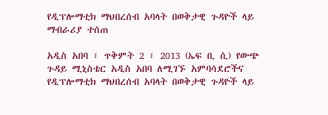የዲፕሎማቲክ ማህበረሰብ አባላት በወቅታዊ ጉዳዮች ላይ ማብራሪያ ተሰጠ

አዲስ አበባ ፣ ጥቅምት 2 ፣ 2013 (ኤፍ ቢ ሲ) የውጭ ጉዳይ ሚኒስቴር አዲስ አበባ ለሚገኙ አምባሳደሮችና የዲፕሎማቲክ ማህበረሰብ አባላት በወቅታዊ ጉዳዮች ላይ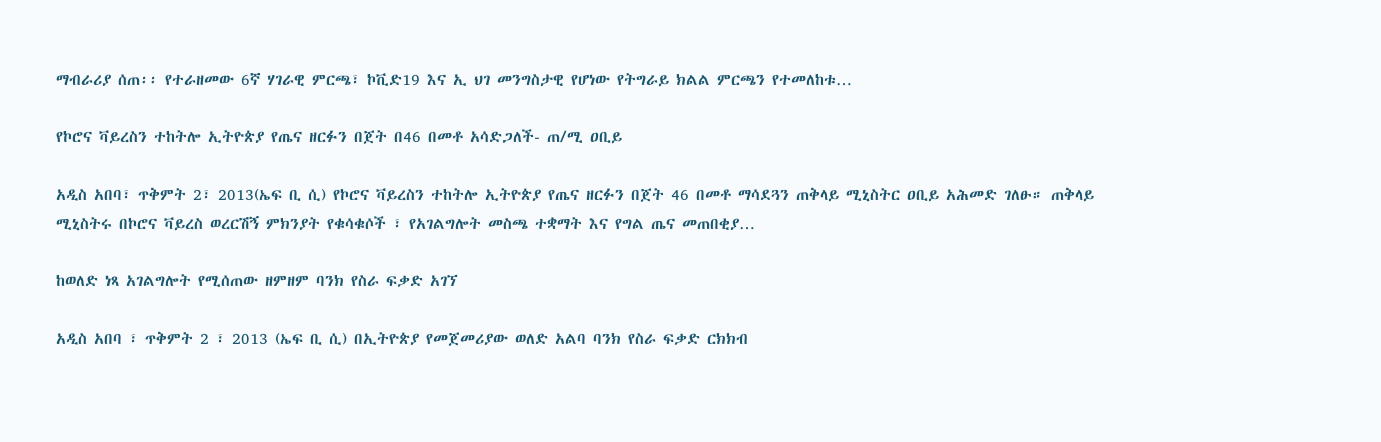ማብራሪያ ሰጠ፡፡ የተራዘመው 6ኛ ሃገራዊ ምርጫ፣ ኮቪድ19 እና ኢ ህገ መንግስታዊ የሆነው የትግራይ ክልል ምርጫን የተመለከቱ…

የኮሮና ቫይረስን ተከትሎ ኢትዮጵያ የጤና ዘርፉን በጀት በ46 በመቶ አሳድጋለች- ጠ/ሚ ዐቢይ

አዲስ አበባ፣ ጥቅምት 2፣ 2013(ኤፍ ቢ ሲ) የኮሮና ቫይረስን ተከትሎ ኢትዮጵያ የጤና ዘርፉን በጀት 46 በመቶ ማሳደጓን ጠቅላይ ሚኒስትር ዐቢይ አሕመድ ገለፁ። ጠቅላይ ሚኒስትሩ በኮሮና ቫይረስ ወረርሽኝ ምክንያት የቁሳቁሶች ፣ የአገልግሎት መስጫ ተቋማት እና የግል ጤና መጠበቂያ…

ከወለድ ነጻ አገልግሎት የሚሰጠው ዘምዘም ባንክ የስራ ፍቃድ አገኘ

አዲስ አበባ ፣ ጥቅምት 2 ፣ 2013 (ኤፍ ቢ ሲ) በኢትዮጵያ የመጀመሪያው ወለድ አልባ ባንክ የስራ ፍቃድ ርክክብ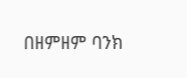በዘምዘም ባንክ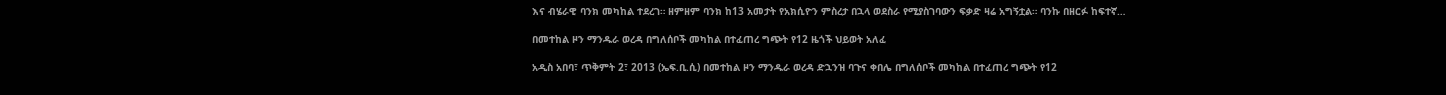እና ብሄራዊ ባንክ መካከል ተደረገ። ዘምዘም ባንክ ከ13 አመታት የአክሲዮን ምስረታ በኋላ ወደስራ የሚያስገባውን ፍቃድ ዛሬ አግኝቷል። ባንኩ በዘርፉ ከፍተኛ…

በመተከል ዞን ማንዱራ ወረዳ በግለሰቦች መካከል በተፈጠረ ግጭት የ12 ዜጎች ህይወት አለፈ

አዲስ አበባ፣ ጥቅምት 2፣ 2013 (ኤፍ.ቢ.ሲ) በመተከል ዞን ማንዱራ ወረዳ ድኋንዝ ባጉና ቀበሌ በግለሰቦች መካከል በተፈጠረ ግጭት የ12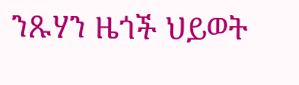ንጹሃን ዜጎች ህይወት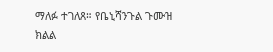ማለፉ ተገለጸ። የቤኒሻንጉል ጉሙዝ ክልል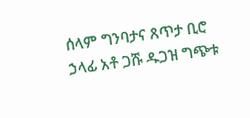ሰላም ግንባታና ጸጥታ ቢሮ ኃላፊ አቶ ጋሹ ዱጋዝ ግጭቱ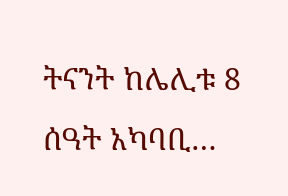ትናንት ከሌሊቱ 8 ሰዓት አካባቢ…